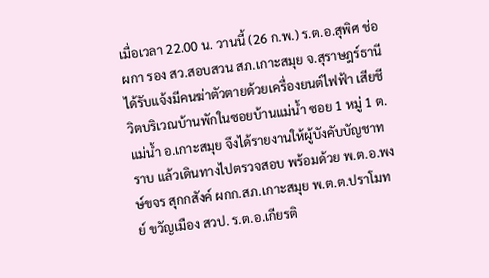เมื่อเวลา 22.00 น. วานนี้ (26 ก.พ.) ร.ต.อ.สุพิศ ช่อผกา รอง สว.สอบสวน สภ.เกาะสมุย จ.สุราษฎร์ธานี ได้รับแจ้งมีคนฆ่าตัวตายด้วยเครื่องยนต์ไฟฟ้า เสียชีวิตบริเวณบ้านพักในซอยบ้านแม่น้ำ ซอย 1 หมู่ 1 ต.แม่น้ำ อ.เกาะสมุย จึงได้รายงานให้ผู้บังคับบัญชาทราบ แล้วเดินทางไปตรวจสอบ พร้อมด้วย พ.ต.อ.พงษ์ขจร สุกกสังค์ ผกก.สภ.เกาะสมุย พ.ต.ต.ปราโมทย์ ขวัญเมือง สวป. ร.ต.อ.เกียรติ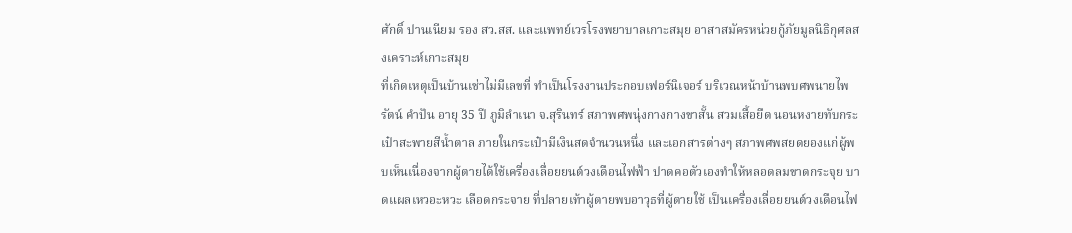ศักดิ์ ปานเนียม รอง สว.สส. และแพทย์เวรโรงพยาบาลเกาะสมุย อาสาสมัครหน่วยกู้ภัยมูลนิธิกุศลสงเคราะห์เกาะสมุย
ที่เกิดเหตุเป็นบ้านเช่าไม่มีเลขที่ ทำเป็นโรงงานประกอบเฟอร์นิเจอร์ บริเวณหน้าบ้านพบศพนายไพรัตน์ คำปัน อายุ 35 ปี ภูมิลำเนา จ.สุรินทร์ สภาพศพนุ่งกางกางขาสั้น สวมเสื้อยืด นอนหงายทับกระเป๋าสะพายสีน้ำตาล ภายในกระเป๋ามีเงินสดจำนวนหนึ่ง และเอกสารต่างๆ สภาพศพสยดยองแก่ผู้พบเห็นเนื่องจากผู้ตายได้ใช้เครื่องเลื่อยยนต์วงเดือนไฟฟ้า ปาดคอตัวเองทำให้หลอดลมขาดกระจุย บาดแผลเหวอะหวะ เลือดกระจาย ที่ปลายเท้าผู้ตายพบอาวุธที่ผู้ตายใช้ เป็นเครื่องเลื่อยยนต์วงเดือนไฟ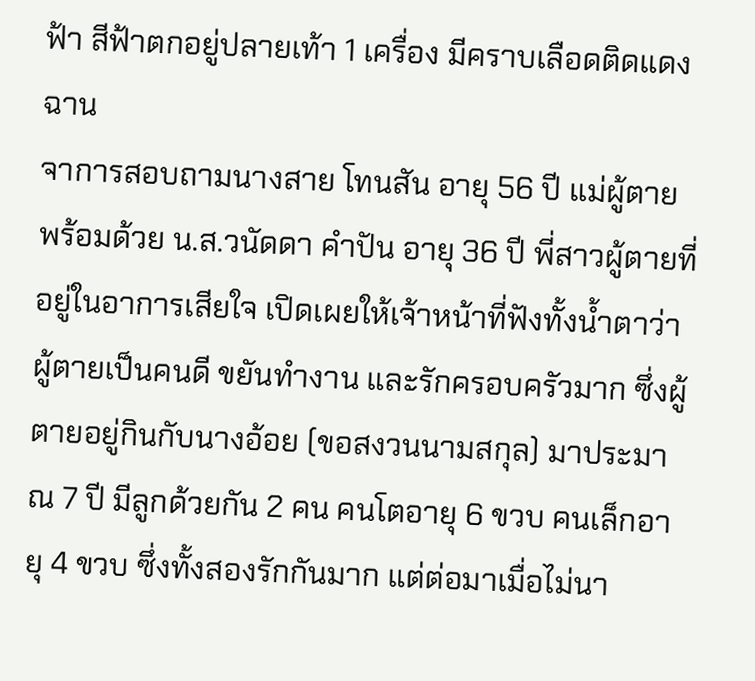ฟ้า สีฟ้าตกอยู่ปลายเท้า 1 เครื่อง มีคราบเลือดติดแดงฉาน
จาการสอบถามนางสาย โทนสัน อายุ 56 ปี แม่ผู้ตาย พร้อมด้วย น.ส.วนัดดา คำปัน อายุ 36 ปี พี่สาวผู้ตายที่อยู่ในอาการเสียใจ เปิดเผยให้เจ้าหน้าที่ฟังทั้งน้ำตาว่า ผู้ตายเป็นคนดี ขยันทำงาน และรักครอบครัวมาก ซึ่งผู้ตายอยู่กินกับนางอ้อย (ขอสงวนนามสกุล) มาประมาณ 7 ปี มีลูกด้วยกัน 2 คน คนโตอายุ 6 ขวบ คนเล็กอายุ 4 ขวบ ซึ่งทั้งสองรักกันมาก แต่ต่อมาเมื่อไม่นา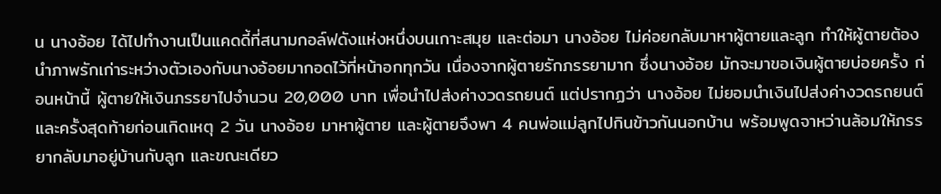น นางอ้อย ได้ไปทำงานเป็นแคดดี้ที่สนามกอล์ฟดังแห่งหนึ่งบนเกาะสมุย และต่อมา นางอ้อย ไม่ค่อยกลับมาหาผู้ตายและลูก ทำให้ผู้ตายต้องนำภาพรักเก่าระหว่างตัวเองกับนางอ้อยมากอดไว้ที่หน้าอกทุกวัน เนื่องจากผู้ตายรักภรรยามาก ซึ่งนางอ้อย มักจะมาขอเงินผู้ตายบ่อยครั้ง ก่อนหน้านี้ ผู้ตายให้เงินภรรยาไปจำนวน 20,000 บาท เพื่อนำไปส่งค่างวดรถยนต์ แต่ปรากฏว่า นางอ้อย ไม่ยอมนำเงินไปส่งค่างวดรถยนต์
และครั้งสุดท้ายก่อนเกิดเหตุ 2 วัน นางอ้อย มาหาผู้ตาย และผู้ตายจึงพา 4 คนพ่อแม่ลูกไปกินข้าวกันนอกบ้าน พร้อมพูดจาหว่านล้อมให้ภรรยากลับมาอยู่บ้านกับลูก และขณะเดียว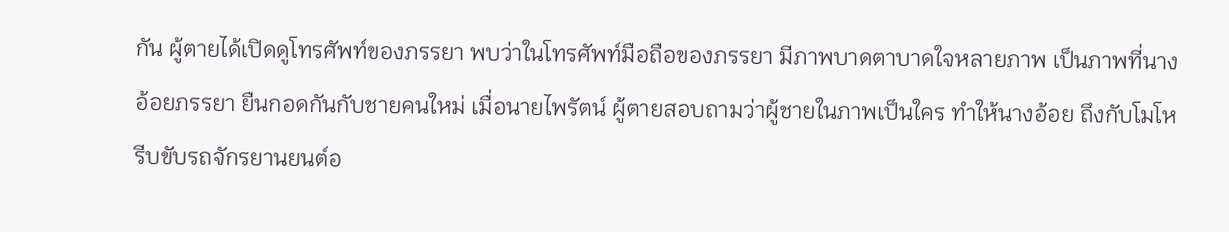กัน ผู้ตายได้เปิดดูโทรศัพท์ของภรรยา พบว่าในโทรศัพท์มือถือของภรรยา มีภาพบาดตาบาดใจหลายภาพ เป็นภาพที่นางอ้อยภรรยา ยืนกอดกันกับชายคนใหม่ เมื่อนายไพรัตน์ ผู้ตายสอบถามว่าผู้ชายในภาพเป็นใคร ทำให้นางอ้อย ถึงกับโมโห รีบขับรถจักรยานยนต์อ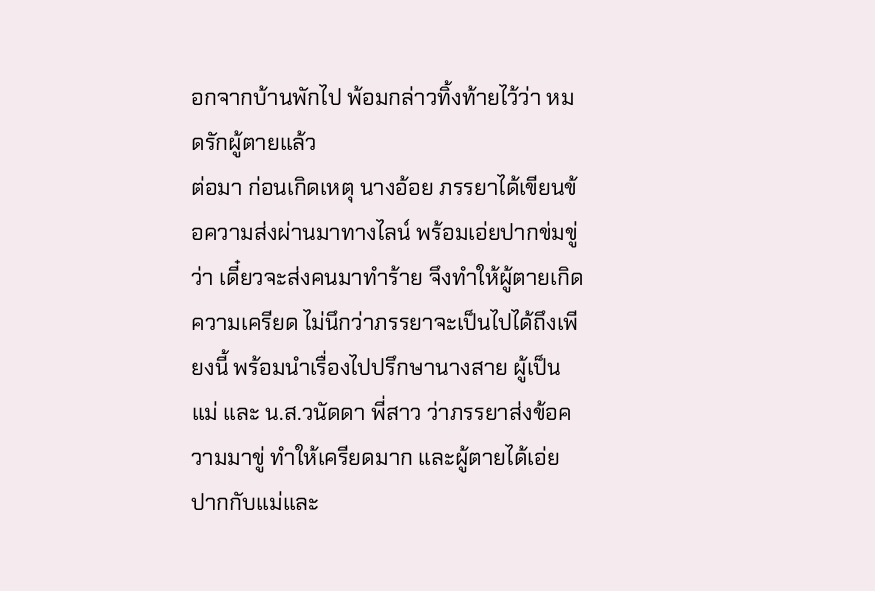อกจากบ้านพักไป พ้อมกล่าวทิ้งท้ายไว้ว่า หมดรักผู้ตายแล้ว
ต่อมา ก่อนเกิดเหตุ นางอ้อย ภรรยาได้เขียนข้อความส่งผ่านมาทางไลน์ พร้อมเอ่ยปากข่มขู่ว่า เดี๋ยวจะส่งคนมาทำร้าย จึงทำให้ผู้ตายเกิดความเครียด ไม่นึกว่าภรรยาจะเป็นไปได้ถึงเพียงนี้ พร้อมนำเรื่องไปปรึกษานางสาย ผู้เป็นแม่ และ น.ส.วนัดดา พี่สาว ว่าภรรยาส่งข้อความมาขู่ ทำให้เครียดมาก และผู้ตายได้เอ่ยปากกับแม่และ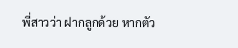พี่สาวว่า ฝากลูกด้วย หากตัว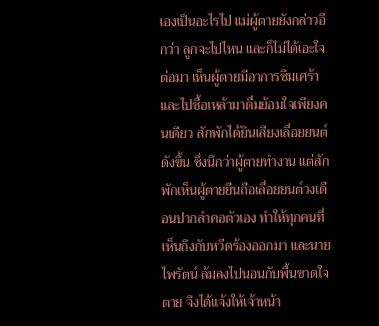เองเป็นอะไรไป แม่ผู้ตายยังกล่าวอีกว่า ลูกจะไปไหน และก็ไม่ได้เอะใจ
ต่อมา เห็นผู้ตายมีอาการซึมเศร้า และไปซื้อเหล้ามาดื่มย้อมใจเพียงคนเดียว สักพักได้ยินเสียงเลื่อยยนต์ดังขึ้น ซึ่งนึกว่าผู้ตายทำงาน แต่สักพักเห็นผู้ตายยืนถือเลื่อยยนต์วงเดือนปากลำคอตัวเอง ทำให้ทุกคนที่เห็นถึงกับหวีดร้องออกมา และนายไพรัตน์ ล้มลงไปนอนกับพื้นขาดใจตาย จึงได้แจ้งให้เจ้าหน้า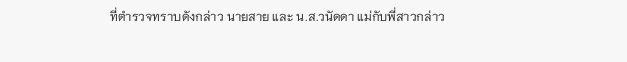ที่ตำรวจทราบดังกล่าว นายสาย และ น.ส.วนัดดา แม่กับพี่สาวกล่าว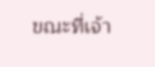ขณะที่เจ้า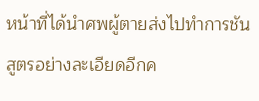หน้าที่ได้นำศพผู้ตายส่งไปทำการชันสูตรอย่างละเอียดอีกค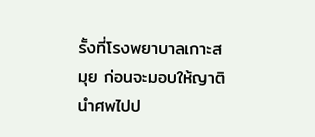รั้งที่โรงพยาบาลเกาะสมุย ก่อนจะมอบให้ญาตินำศพไปป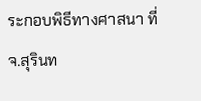ระกอบพิธีทางศาสนา ที่ จ.สุรินท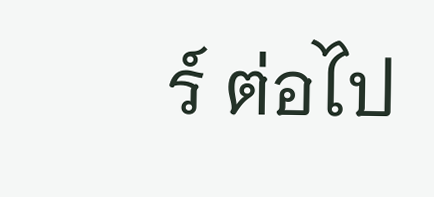ร์ ต่อไป